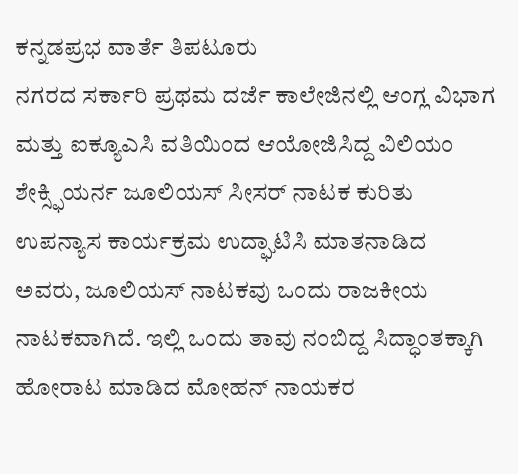ಕನ್ನಡಪ್ರಭ ವಾರ್ತೆ ತಿಪಟೂರು
ನಗರದ ಸರ್ಕಾರಿ ಪ್ರಥಮ ದರ್ಜೆ ಕಾಲೇಜಿನಲ್ಲಿ ಆಂಗ್ಲ ವಿಭಾಗ ಮತ್ತು ಐಕ್ಯೂಎಸಿ ವತಿಯಿಂದ ಆಯೋಜಿಸಿದ್ದ ವಿಲಿಯಂ ಶೇಕ್ಸ್ಫಿಯರ್ನ ಜೂಲಿಯಸ್ ಸೀಸರ್ ನಾಟಕ ಕುರಿತು ಉಪನ್ಯಾಸ ಕಾರ್ಯಕ್ರಮ ಉದ್ಘಾಟಿಸಿ ಮಾತನಾಡಿದ ಅವರು, ಜೂಲಿಯಸ್ ನಾಟಕವು ಒಂದು ರಾಜಕೀಯ ನಾಟಕವಾಗಿದೆ. ಇಲ್ಲಿ ಒಂದು ತಾವು ನಂಬಿದ್ದ ಸಿದ್ಧಾಂತಕ್ಕಾಗಿ ಹೋರಾಟ ಮಾಡಿದ ಮೋಹನ್ ನಾಯಕರ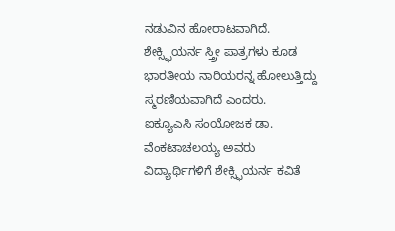ನಡುವಿನ ಹೋರಾಟವಾಗಿದೆ. ಶೇಕ್ಸ್ಫಿಯರ್ನ ಸ್ತ್ರೀ ಪಾತ್ರಗಳು ಕೂಡ ಭಾರತೀಯ ನಾರಿಯರನ್ನ ಹೋಲುತ್ತಿದ್ದು ಸ್ಮರಣಿಯವಾಗಿದೆ ಎಂದರು.
ಐಕ್ಯೂಎಸಿ ಸಂಯೋಜಕ ಡಾ. ವೆಂಕಟಾಚಲಯ್ಯ ಅವರು ವಿದ್ಯಾರ್ಥಿಗಳಿಗೆ ಶೇಕ್ಸ್ಫಿಯರ್ನ ಕವಿತೆ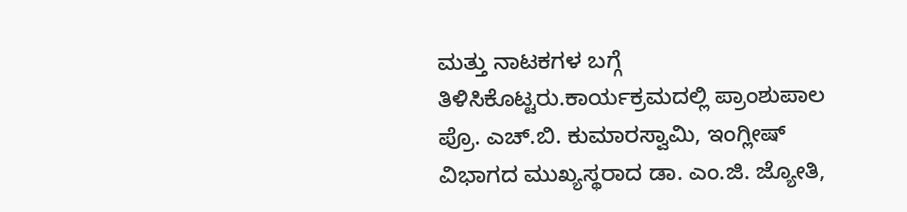ಮತ್ತು ನಾಟಕಗಳ ಬಗ್ಗೆ ತಿಳಿಸಿಕೊಟ್ಟರು.ಕಾರ್ಯಕ್ರಮದಲ್ಲಿ ಪ್ರಾಂಶುಪಾಲ ಪ್ರೊ. ಎಚ್.ಬಿ. ಕುಮಾರಸ್ವಾಮಿ, ಇಂಗ್ಲೀಷ್ ವಿಭಾಗದ ಮುಖ್ಯಸ್ಥರಾದ ಡಾ. ಎಂ.ಜಿ. ಜ್ಯೋತಿ,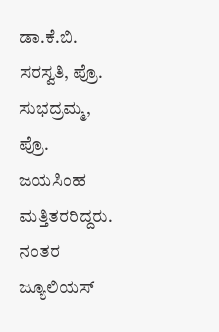ಡಾ.ಕೆ.ಬಿ. ಸರಸ್ವತಿ, ಪ್ರೊ. ಸುಭದ್ರಮ್ಮ, ಪ್ರೊ. ಜಯಸಿಂಹ ಮತ್ತಿತರರಿದ್ದರು. ನಂತರ ಜ್ಯೂಲಿಯಸ್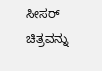ಸೀಸರ್ ಚಿತ್ರವನ್ನು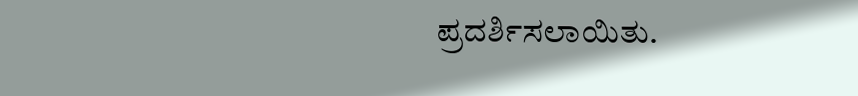ಪ್ರದರ್ಶಿಸಲಾಯಿತು.